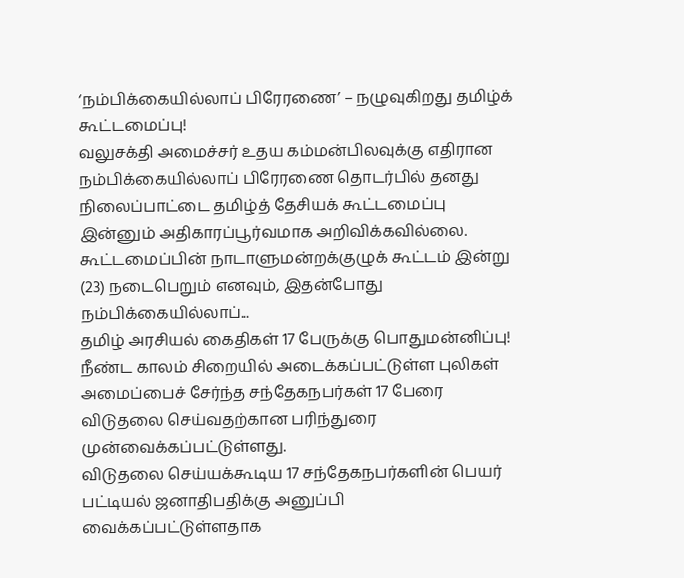‘நம்பிக்கையில்லாப் பிரேரணை’ – நழுவுகிறது தமிழ்க் கூட்டமைப்பு!
வலுசக்தி அமைச்சர் உதய கம்மன்பிலவுக்கு எதிரான நம்பிக்கையில்லாப் பிரேரணை தொடர்பில் தனது நிலைப்பாட்டை தமிழ்த் தேசியக் கூட்டமைப்பு இன்னும் அதிகாரப்பூர்வமாக அறிவிக்கவில்லை.
கூட்டமைப்பின் நாடாளுமன்றக்குழுக் கூட்டம் இன்று (23) நடைபெறும் எனவும், இதன்போது நம்பிக்கையில்லாப்...
தமிழ் அரசியல் கைதிகள் 17 பேருக்கு பொதுமன்னிப்பு!
நீண்ட காலம் சிறையில் அடைக்கப்பட்டுள்ள புலிகள் அமைப்பைச் சேர்ந்த சந்தேகநபர்கள் 17 பேரை விடுதலை செய்வதற்கான பரிந்துரை முன்வைக்கப்பட்டுள்ளது.
விடுதலை செய்யக்கூடிய 17 சந்தேகநபர்களின் பெயர் பட்டியல் ஜனாதிபதிக்கு அனுப்பி வைக்கப்பட்டுள்ளதாக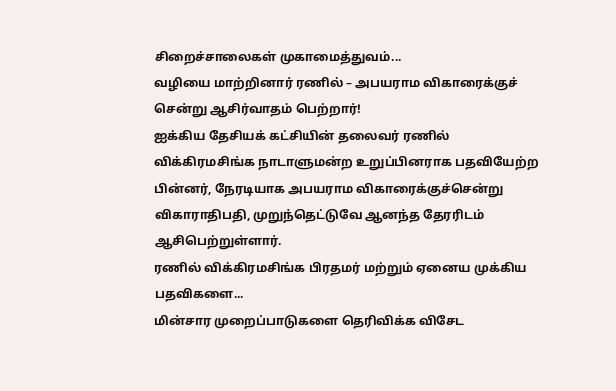சிறைச்சாலைகள் முகாமைத்துவம்...
வழியை மாற்றினார் ரணில் – அபயராம விகாரைக்குச் சென்று ஆசிர்வாதம் பெற்றார்!
ஐக்கிய தேசியக் கட்சியின் தலைவர் ரணில் விக்கிரமசிங்க நாடாளுமன்ற உறுப்பினராக பதவியேற்ற பின்னர், நேரடியாக அபயராம விகாரைக்குச்சென்று விகாராதிபதி, முறுந்தெட்டுவே ஆனந்த தேரரிடம் ஆசிபெற்றுள்ளார்.
ரணில் விக்கிரமசிங்க பிரதமர் மற்றும் ஏனைய முக்கிய பதவிகளை...
மின்சார முறைப்பாடுகளை தெரிவிக்க விசேட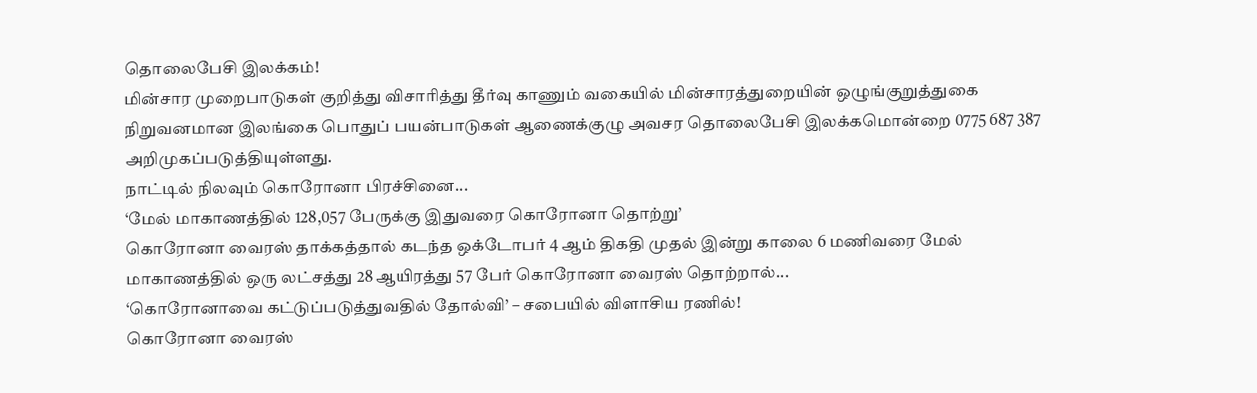தொலைபேசி இலக்கம்!
மின்சார முறைபாடுகள் குறித்து விசாரித்து தீர்வு காணும் வகையில் மின்சாரத்துறையின் ஒழுங்குறுத்துகை நிறுவனமான இலங்கை பொதுப் பயன்பாடுகள் ஆணைக்குழு அவசர தொலைபேசி இலக்கமொன்றை 0775 687 387 அறிமுகப்படுத்தியுள்ளது.
நாட்டில் நிலவும் கொரோனா பிரச்சினை...
‘மேல் மாகாணத்தில் 128,057 பேருக்கு இதுவரை கொரோனா தொற்று’
கொரோனா வைரஸ் தாக்கத்தால் கடந்த ஒக்டோபர் 4 ஆம் திகதி முதல் இன்று காலை 6 மணிவரை மேல் மாகாணத்தில் ஒரு லட்சத்து 28 ஆயிரத்து 57 பேர் கொரோனா வைரஸ் தொற்றால்...
‘கொரோனாவை கட்டுப்படுத்துவதில் தோல்வி’ – சபையில் விளாசிய ரணில்!
கொரோனா வைரஸ்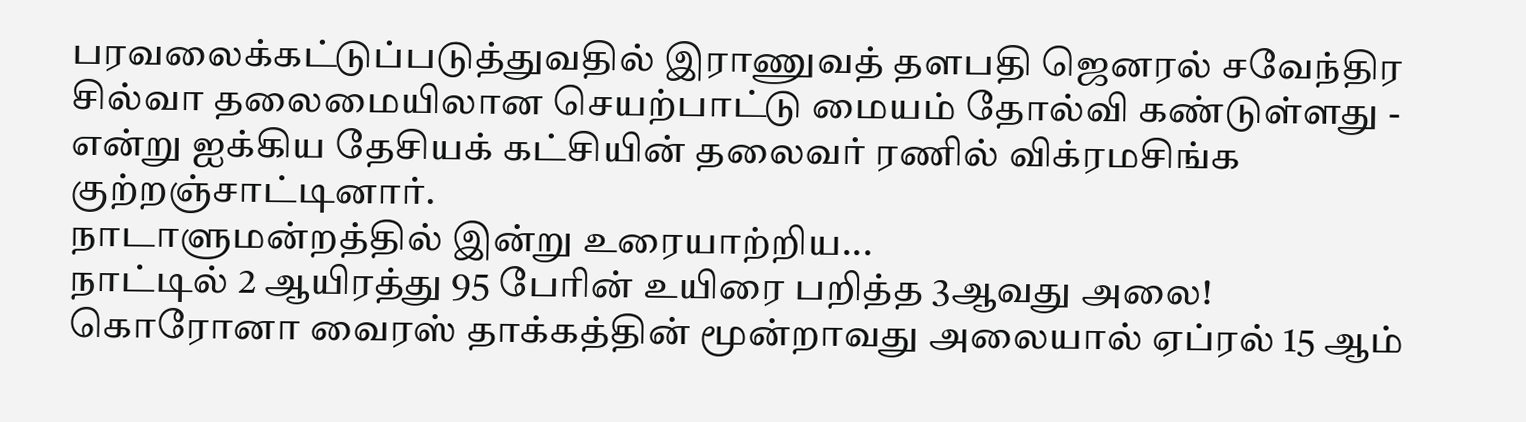பரவலைக்கட்டுப்படுத்துவதில் இராணுவத் தளபதி ஜெனரல் சவேந்திர சில்வா தலைமையிலான செயற்பாட்டு மையம் தோல்வி கண்டுள்ளது - என்று ஐக்கிய தேசியக் கட்சியின் தலைவர் ரணில் விக்ரமசிங்க குற்றஞ்சாட்டினார்.
நாடாளுமன்றத்தில் இன்று உரையாற்றிய...
நாட்டில் 2 ஆயிரத்து 95 பேரின் உயிரை பறித்த 3ஆவது அலை!
கொரோனா வைரஸ் தாக்கத்தின் மூன்றாவது அலையால் ஏப்ரல் 15 ஆம்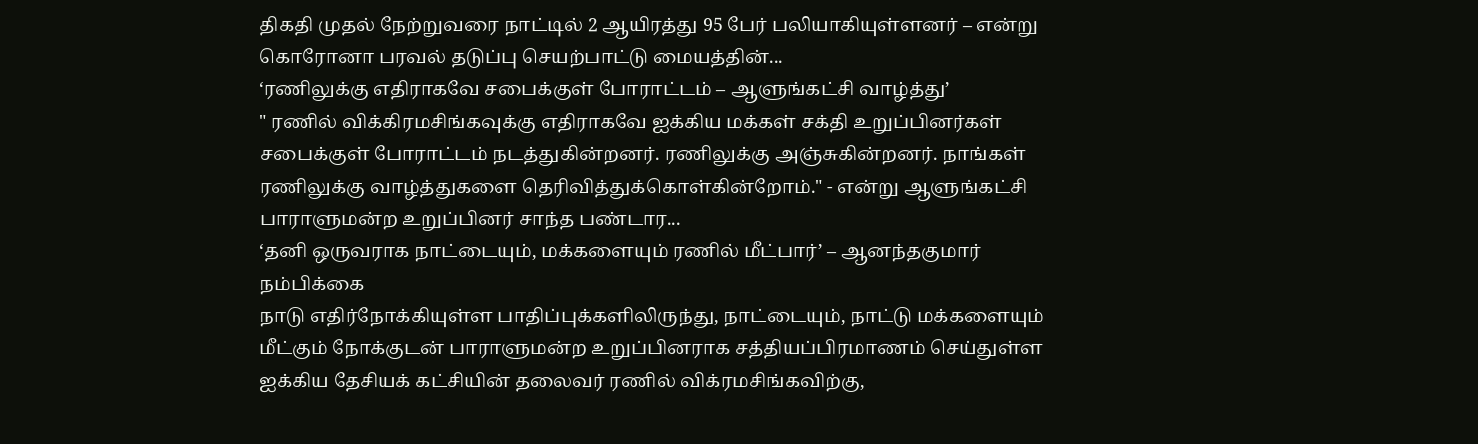திகதி முதல் நேற்றுவரை நாட்டில் 2 ஆயிரத்து 95 பேர் பலியாகியுள்ளனர் – என்று கொரோனா பரவல் தடுப்பு செயற்பாட்டு மையத்தின்...
‘ரணிலுக்கு எதிராகவே சபைக்குள் போராட்டம் – ஆளுங்கட்சி வாழ்த்து’
" ரணில் விக்கிரமசிங்கவுக்கு எதிராகவே ஐக்கிய மக்கள் சக்தி உறுப்பினர்கள் சபைக்குள் போராட்டம் நடத்துகின்றனர். ரணிலுக்கு அஞ்சுகின்றனர். நாங்கள் ரணிலுக்கு வாழ்த்துகளை தெரிவித்துக்கொள்கின்றோம்." - என்று ஆளுங்கட்சி பாராளுமன்ற உறுப்பினர் சாந்த பண்டார...
‘தனி ஒருவராக நாட்டையும், மக்களையும் ரணில் மீட்பார்’ – ஆனந்தகுமார் நம்பிக்கை
நாடு எதிர்நோக்கியுள்ள பாதிப்புக்களிலிருந்து, நாட்டையும், நாட்டு மக்களையும் மீட்கும் நோக்குடன் பாராளுமன்ற உறுப்பினராக சத்தியப்பிரமாணம் செய்துள்ள ஐக்கிய தேசியக் கட்சியின் தலைவர் ரணில் விக்ரமசிங்கவிற்கு,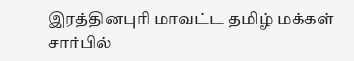இரத்தினபுரி மாவட்ட தமிழ் மக்கள் சார்பில்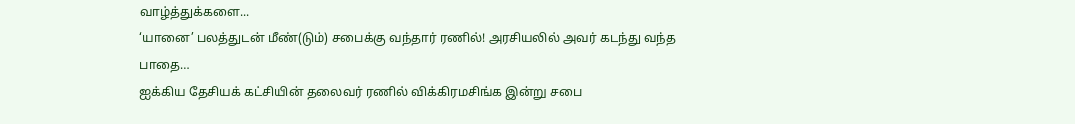வாழ்த்துக்களை...
‘யானை’ பலத்துடன் மீண்(டும்) சபைக்கு வந்தார் ரணில்! அரசியலில் அவர் கடந்து வந்த பாதை…
ஐக்கிய தேசியக் கட்சியின் தலைவர் ரணில் விக்கிரமசிங்க இன்று சபை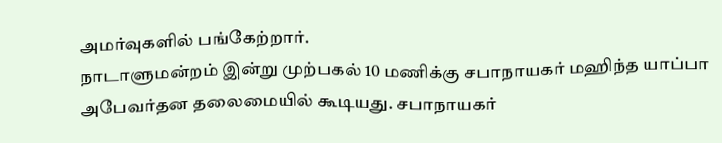அமர்வுகளில் பங்கேற்றார்.
நாடாளுமன்றம் இன்று முற்பகல் 10 மணிக்கு சபாநாயகர் மஹிந்த யாப்பா அபேவர்தன தலைமையில் கூடியது. சபாநாயகர்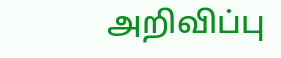அறிவிப்பு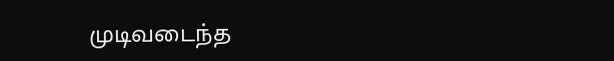முடிவடைந்த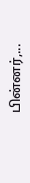பின்னர்,...